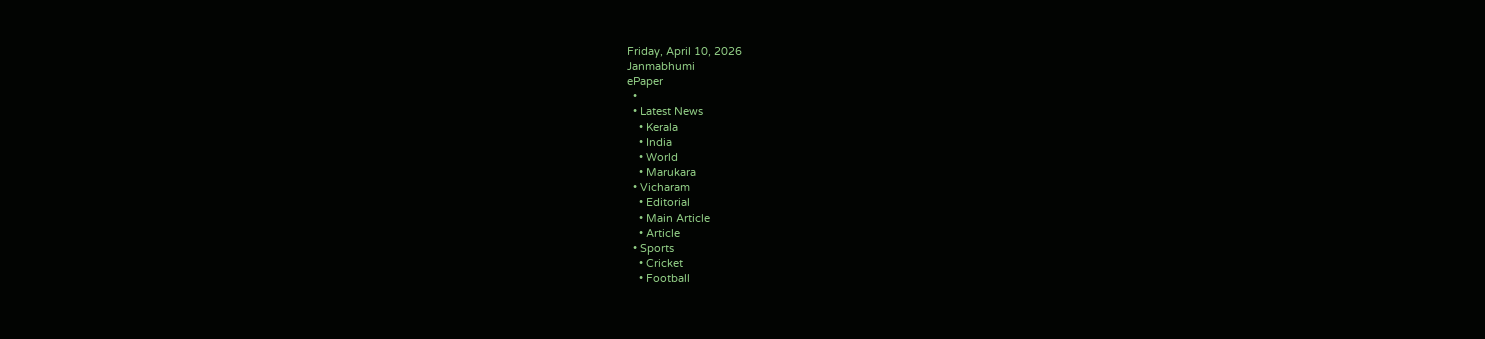Friday, April 10, 2026
Janmabhumi
ePaper
  •
  • Latest News
    • Kerala
    • India
    • World
    • Marukara
  • Vicharam
    • Editorial
    • Main Article
    • Article
  • Sports
    • Cricket
    • Football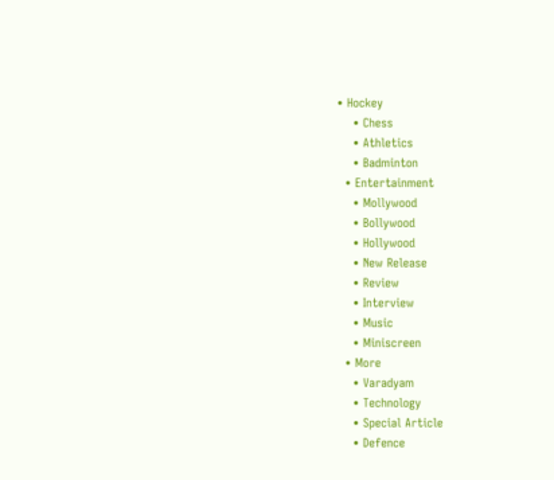• Hockey
    • Chess
    • Athletics
    • Badminton
  • Entertainment
    • Mollywood
    • Bollywood
    • Hollywood
    • New Release
    • Review
    • Interview
    • Music
    • Miniscreen
  • More
    • Varadyam
    • Technology
    • Special Article
    • Defence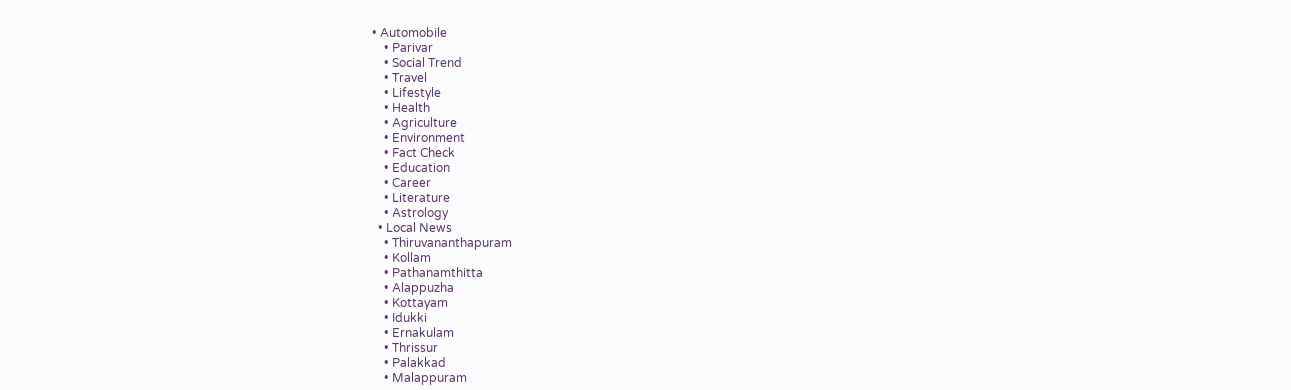• Automobile
    • Parivar
    • Social Trend
    • Travel
    • Lifestyle
    • Health
    • Agriculture
    • Environment
    • Fact Check
    • Education
    • Career
    • Literature
    • Astrology
  • Local News
    • Thiruvananthapuram
    • Kollam
    • Pathanamthitta
    • Alappuzha
    • Kottayam
    • Idukki
    • Ernakulam
    • Thrissur
    • Palakkad
    • Malappuram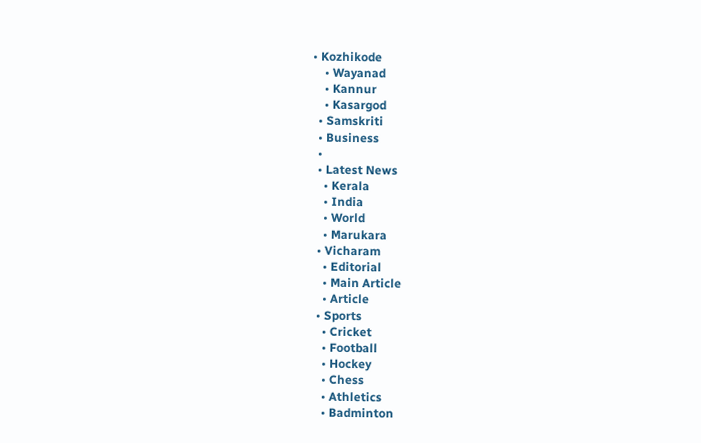• Kozhikode
    • Wayanad
    • Kannur
    • Kasargod
  • Samskriti
  • Business
  •
  • Latest News
    • Kerala
    • India
    • World
    • Marukara
  • Vicharam
    • Editorial
    • Main Article
    • Article
  • Sports
    • Cricket
    • Football
    • Hockey
    • Chess
    • Athletics
    • Badminton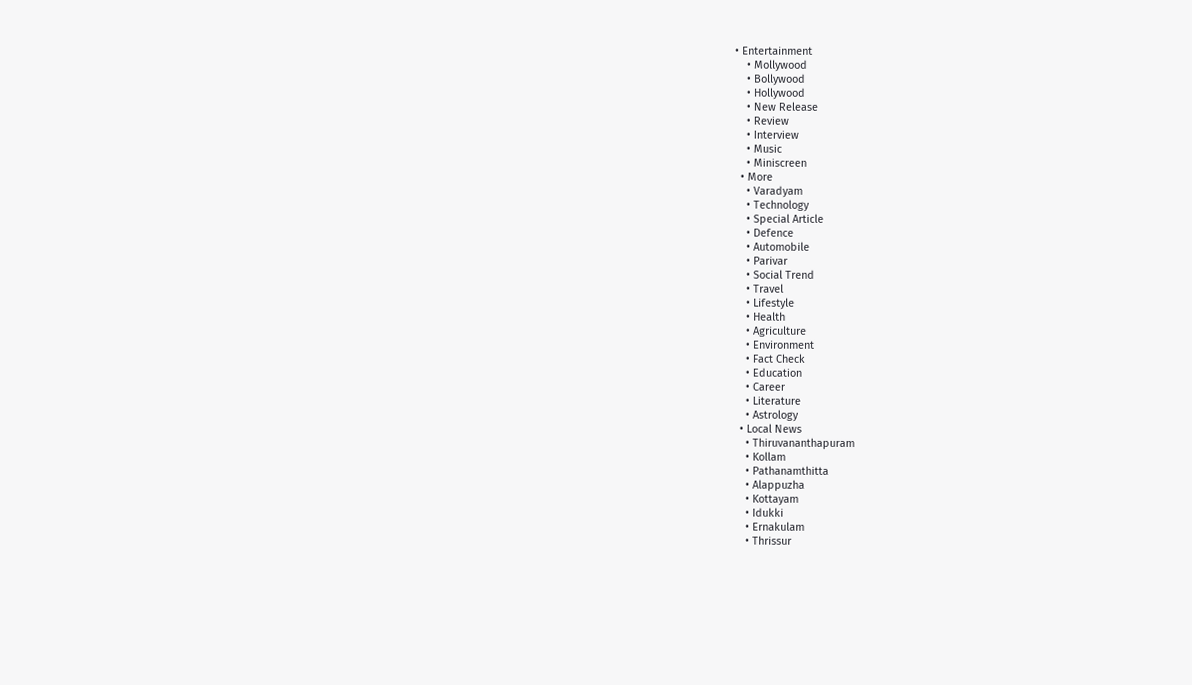• Entertainment
    • Mollywood
    • Bollywood
    • Hollywood
    • New Release
    • Review
    • Interview
    • Music
    • Miniscreen
  • More
    • Varadyam
    • Technology
    • Special Article
    • Defence
    • Automobile
    • Parivar
    • Social Trend
    • Travel
    • Lifestyle
    • Health
    • Agriculture
    • Environment
    • Fact Check
    • Education
    • Career
    • Literature
    • Astrology
  • Local News
    • Thiruvananthapuram
    • Kollam
    • Pathanamthitta
    • Alappuzha
    • Kottayam
    • Idukki
    • Ernakulam
    • Thrissur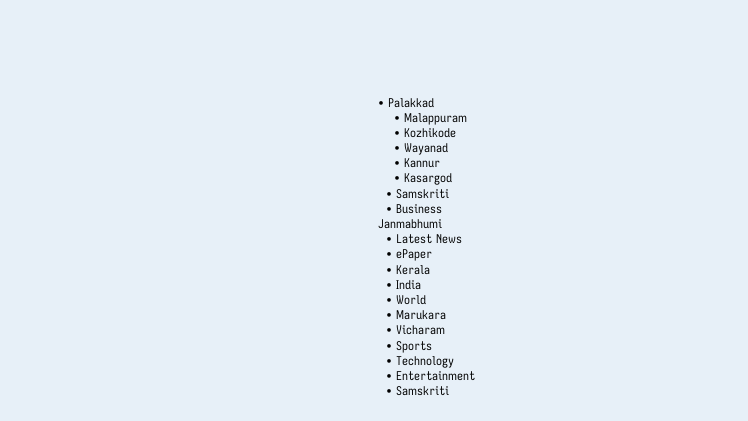• Palakkad
    • Malappuram
    • Kozhikode
    • Wayanad
    • Kannur
    • Kasargod
  • Samskriti
  • Business
Janmabhumi
  • Latest News
  • ePaper
  • Kerala
  • India
  • World
  • Marukara
  • Vicharam
  • Sports
  • Technology
  • Entertainment
  • Samskriti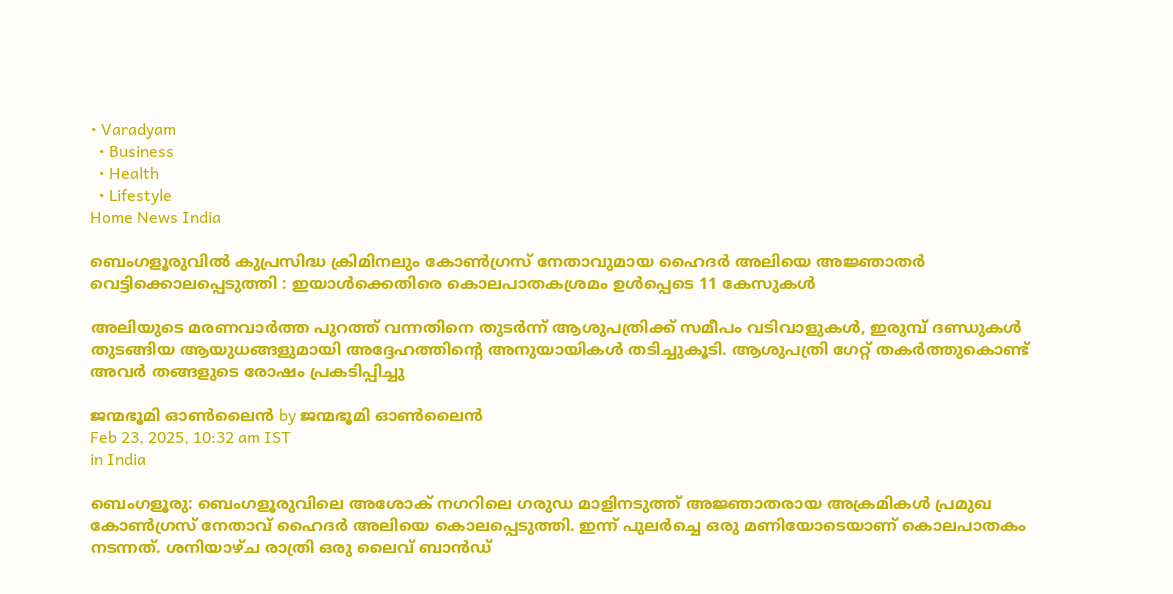• Varadyam
  • Business
  • Health
  • Lifestyle
Home News India

ബെംഗളൂരുവിൽ കുപ്രസിദ്ധ ക്രിമിനലും കോൺഗ്രസ് നേതാവുമായ ഹൈദർ അലിയെ അജ്ഞാതർ വെട്ടിക്കൊലപ്പെടുത്തി : ഇയാൾക്കെതിരെ കൊലപാതകശ്രമം ഉൾപ്പെടെ 11 കേസുകൾ

അലിയുടെ മരണവാർത്ത പുറത്ത് വന്നതിനെ തുടർന്ന് ആശുപത്രിക്ക് സമീപം വടിവാളുകൾ, ഇരുമ്പ് ദണ്ഡുകൾ തുടങ്ങിയ ആയുധങ്ങളുമായി അദ്ദേഹത്തിന്റെ അനുയായികൾ തടിച്ചുകൂടി. ആശുപത്രി ഗേറ്റ് തകർത്തുകൊണ്ട് അവർ തങ്ങളുടെ രോഷം പ്രകടിപ്പിച്ചു

ജന്മഭൂമി ഓണ്‍ലൈന്‍ by ജന്മഭൂമി ഓണ്‍ലൈന്‍
Feb 23, 2025, 10:32 am IST
in India

ബെംഗളൂരു: ബെംഗളൂരുവിലെ അശോക് നഗറിലെ ഗരുഡ മാളിനടുത്ത് അജ്ഞാതരായ അക്രമികൾ പ്രമുഖ കോൺഗ്രസ് നേതാവ് ഹൈദർ അലിയെ കൊലപ്പെടുത്തി. ഇന്ന് പുലർച്ചെ ഒരു മണിയോടെയാണ് കൊലപാതകം നടന്നത്. ശനിയാഴ്ച രാത്രി ഒരു ലൈവ് ബാൻഡ്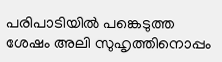പരിപാടിയിൽ പങ്കെടുത്ത ശേഷം അലി സുഹൃത്തിനൊപ്പം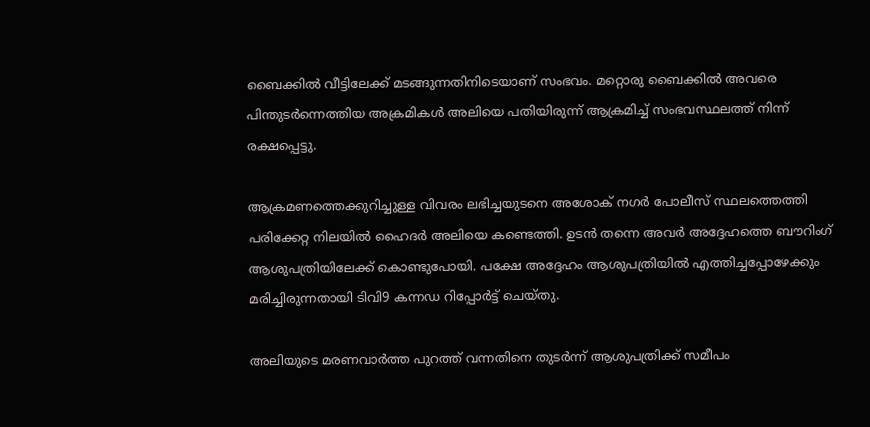ബൈക്കിൽ വീട്ടിലേക്ക് മടങ്ങുന്നതിനിടെയാണ് സംഭവം. മറ്റൊരു ബൈക്കിൽ അവരെ പിന്തുടർന്നെത്തിയ അക്രമികൾ അലിയെ പതിയിരുന്ന് ആക്രമിച്ച് സംഭവസ്ഥലത്ത് നിന്ന് രക്ഷപ്പെട്ടു.

ആക്രമണത്തെക്കുറിച്ചുള്ള വിവരം ലഭിച്ചയുടനെ അശോക് നഗർ പോലീസ് സ്ഥലത്തെത്തി പരിക്കേറ്റ നിലയിൽ ഹൈദർ അലിയെ കണ്ടെത്തി. ഉടൻ തന്നെ അവർ അദ്ദേഹത്തെ ബൗറിംഗ് ആശുപത്രിയിലേക്ക് കൊണ്ടുപോയി. പക്ഷേ അദ്ദേഹം ആശുപത്രിയിൽ എത്തിച്ചപ്പോഴേക്കും മരിച്ചിരുന്നതായി ടിവി9 കന്നഡ റിപ്പോർട്ട് ചെയ്തു.

അലിയുടെ മരണവാർത്ത പുറത്ത് വന്നതിനെ തുടർന്ന് ആശുപത്രിക്ക് സമീപം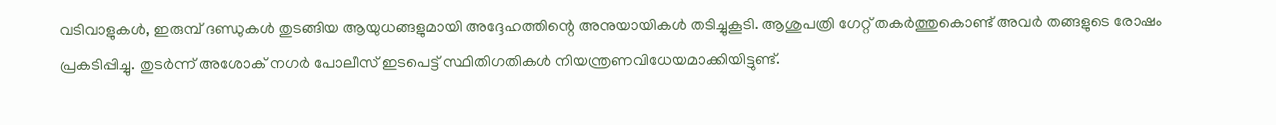വടിവാളുകൾ, ഇരുമ്പ് ദണ്ഡുകൾ തുടങ്ങിയ ആയുധങ്ങളുമായി അദ്ദേഹത്തിന്റെ അനുയായികൾ തടിച്ചുകൂടി. ആശുപത്രി ഗേറ്റ് തകർത്തുകൊണ്ട് അവർ തങ്ങളുടെ രോഷം പ്രകടിപ്പിച്ചു. തുടർന്ന് അശോക് നഗർ പോലീസ് ഇടപെട്ട് സ്ഥിതിഗതികൾ നിയന്ത്രണവിധേയമാക്കിയിട്ടുണ്ട്.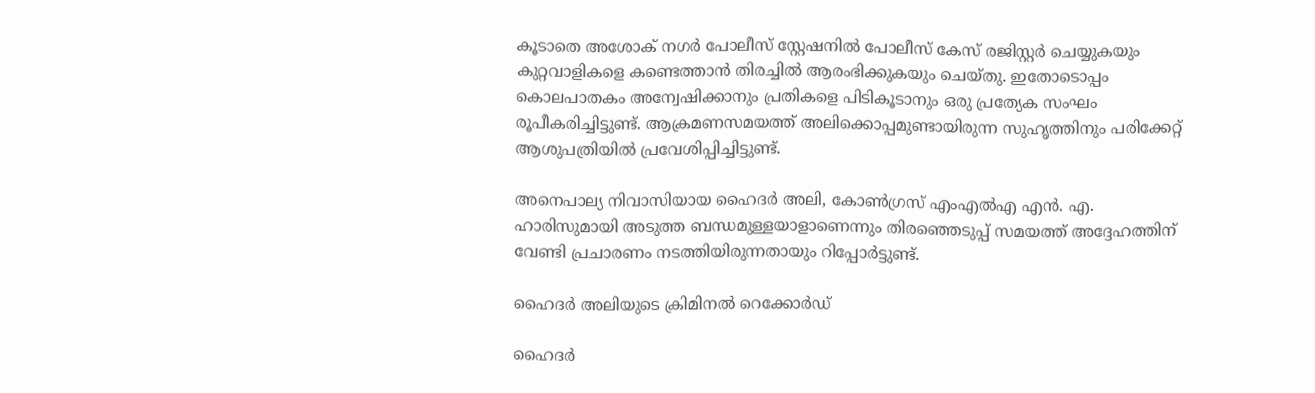കൂടാതെ അശോക് നഗർ പോലീസ് സ്റ്റേഷനിൽ പോലീസ് കേസ് രജിസ്റ്റർ ചെയ്യുകയും കുറ്റവാളികളെ കണ്ടെത്താൻ തിരച്ചിൽ ആരംഭിക്കുകയും ചെയ്തു. ഇതോടൊപ്പം കൊലപാതകം അന്വേഷിക്കാനും പ്രതികളെ പിടികൂടാനും ഒരു പ്രത്യേക സംഘം രൂപീകരിച്ചിട്ടുണ്ട്. ആക്രമണസമയത്ത് അലിക്കൊപ്പമുണ്ടായിരുന്ന സുഹൃത്തിനും പരിക്കേറ്റ് ആശുപത്രിയിൽ പ്രവേശിപ്പിച്ചിട്ടുണ്ട്.

അനെപാല്യ നിവാസിയായ ഹൈദർ അലി, കോൺഗ്രസ് എംഎൽഎ എൻ. എ. ഹാരിസുമായി അടുത്ത ബന്ധമുള്ളയാളാണെന്നും തിരഞ്ഞെടുപ്പ് സമയത്ത് അദ്ദേഹത്തിന് വേണ്ടി പ്രചാരണം നടത്തിയിരുന്നതായും റിപ്പോർട്ടുണ്ട്.

ഹൈദർ അലിയുടെ ക്രിമിനൽ റെക്കോർഡ്

ഹൈദർ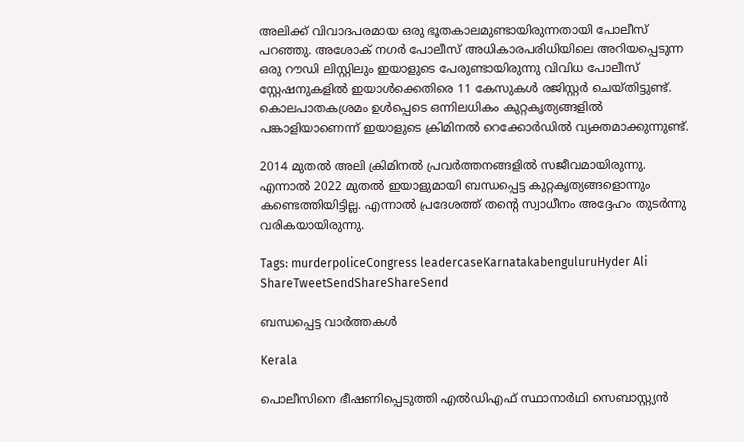അലിക്ക് വിവാദപരമായ ഒരു ഭൂതകാലമുണ്ടായിരുന്നതായി പോലീസ് പറഞ്ഞു. അശോക് നഗർ പോലീസ് അധികാരപരിധിയിലെ അറിയപ്പെടുന്ന ഒരു റൗഡി ലിസ്റ്റിലും ഇയാളുടെ പേരുണ്ടായിരുന്നു വിവിധ പോലീസ് സ്റ്റേഷനുകളിൽ ഇയാൾക്കെതിരെ 11 കേസുകൾ രജിസ്റ്റർ ചെയ്തിട്ടുണ്ട്. കൊലപാതകശ്രമം ഉൾപ്പെടെ ഒന്നിലധികം കുറ്റകൃത്യങ്ങളിൽ പങ്കാളിയാണെന്ന് ഇയാളുടെ ക്രിമിനൽ റെക്കോർഡിൽ വ്യക്തമാക്കുന്നുണ്ട്.

2014 മുതൽ അലി ക്രിമിനൽ പ്രവർത്തനങ്ങളിൽ സജീവമായിരുന്നു. എന്നാൽ 2022 മുതൽ ഇയാളുമായി ബന്ധപ്പെട്ട കുറ്റകൃത്യങ്ങളൊന്നും കണ്ടെത്തിയിട്ടില്ല. എന്നാൽ പ്രദേശത്ത് തന്റെ സ്വാധീനം അദ്ദേഹം തുടർന്നു വരികയായിരുന്നു.

Tags: murderpoliceCongress leadercaseKarnatakabenguluruHyder Ali
ShareTweetSendShareShareSend

ബന്ധപ്പെട്ട വാര്‍ത്തകള്‍

Kerala

പൊലീസിനെ ഭീഷണിപ്പെടുത്തി എല്‍ഡിഎഫ് സ്ഥാനാര്‍ഥി സെബാസ്റ്റ്യന്‍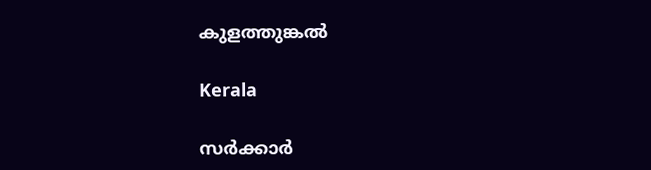കുളത്തുങ്കല്‍

Kerala

സര്‍ക്കാര്‍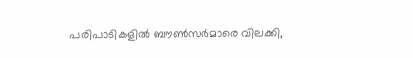പരിപാടികളില്‍ ബൗണ്‍സര്‍മാരെ വിലക്കി,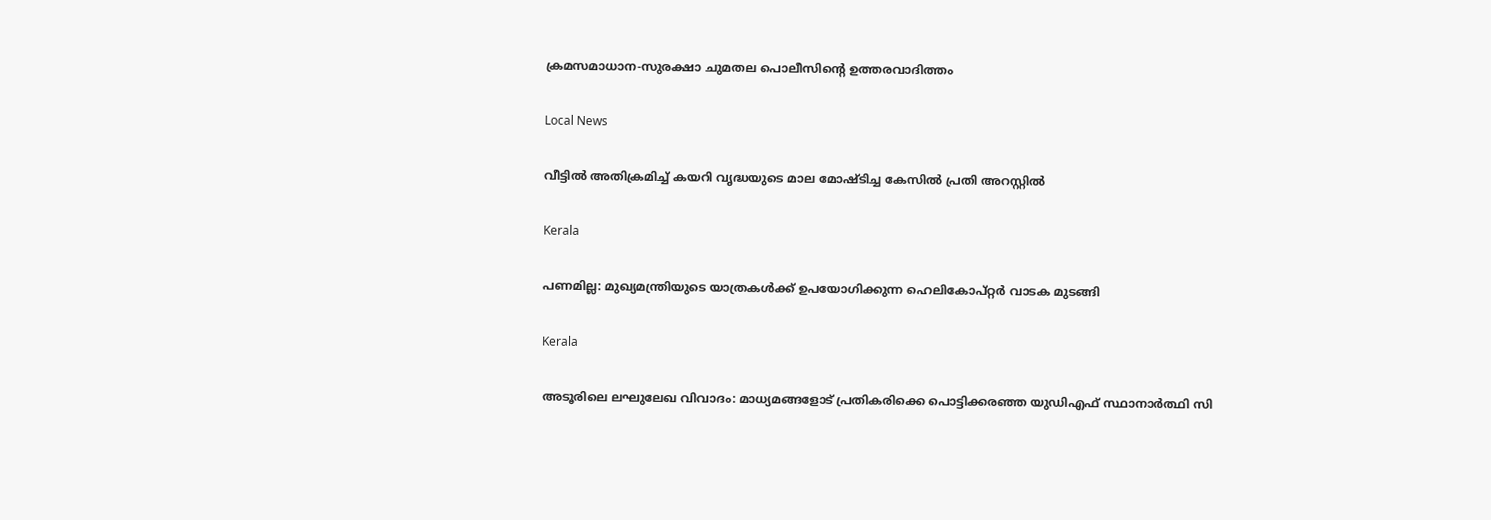ക്രമസമാധാന-സുരക്ഷാ ചുമതല പൊലീസിന്റെ ഉത്തരവാദിത്തം

Local News

വീട്ടിൽ അതിക്രമിച്ച് കയറി വൃദ്ധയുടെ മാല മോഷ്ടിച്ച കേസിൽ പ്രതി അറസ്റ്റിൽ

Kerala

പണമില്ല: മുഖ്യമന്ത്രിയുടെ യാത്രകള്‍ക്ക് ഉപയോഗിക്കുന്ന ഹെലികോപ്റ്റര്‍ വാടക മുടങ്ങി

Kerala

അടൂരിലെ ലഘുലേഖ വിവാദം: മാധ്യമങ്ങളോട് പ്രതികരിക്കെ പൊട്ടിക്കരഞ്ഞ യുഡിഎഫ് സ്ഥാനാര്‍ത്ഥി സി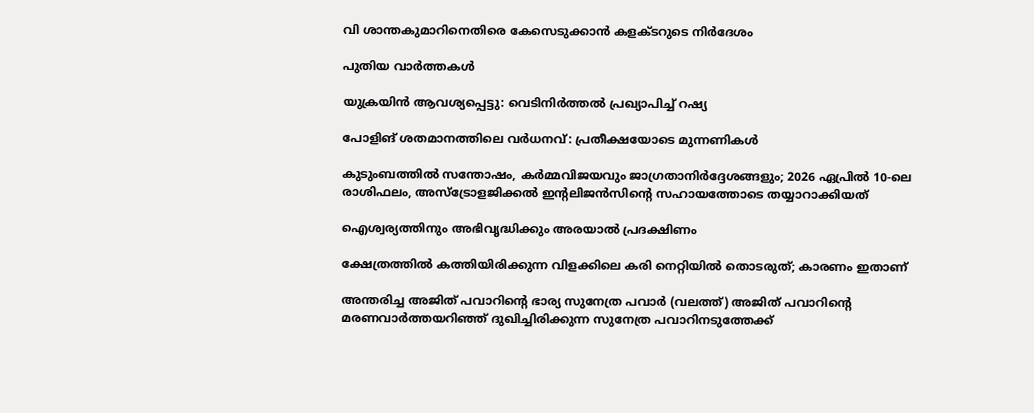വി ശാന്തകുമാറിനെതിരെ കേസെടുക്കാന്‍ കളക്ടറുടെ നിര്‍ദേശം

പുതിയ വാര്‍ത്തകള്‍

യുക്രയിന്‍ ആവശ്യപ്പെട്ടു: വെടിനിർത്തൽ പ്രഖ്യാപിച്ച് റഷ്യ

പോളിങ് ശതമാനത്തിലെ വർധനവ്: പ്രതീക്ഷയോടെ മുന്നണികൾ

കുടുംബത്തിൽ സന്തോഷം, കർമ്മവിജയവും ജാഗ്രതാനിർദ്ദേശങ്ങളും; 2026 ഏപ്രിൽ 10-ലെ രാശിഫലം, അസ്ട്രോളജിക്കൽ ഇന്റലിജൻസിന്റെ സഹായത്തോടെ തയ്യാറാക്കിയത്

ഐശ്വര്യത്തിനും അഭിവൃദ്ധിക്കും അരയാൽ പ്രദക്ഷിണം

ക്ഷേത്രത്തിൽ കത്തിയിരിക്കുന്ന വിളക്കിലെ കരി നെറ്റിയിൽ തൊടരുത്; കാരണം ഇതാണ്

അന്തരിച്ച അജിത് പവാറിന്‍റെ ഭാര്യ സുനേത്ര പവാര്‍ (വലത്ത്) അജിത് പവാറിന്‍റെ മരണവാര്‍ത്തയറിഞ്ഞ് ദുഖിച്ചിരിക്കുന്ന സുനേത്ര പവാറിനടുത്തേക്ക്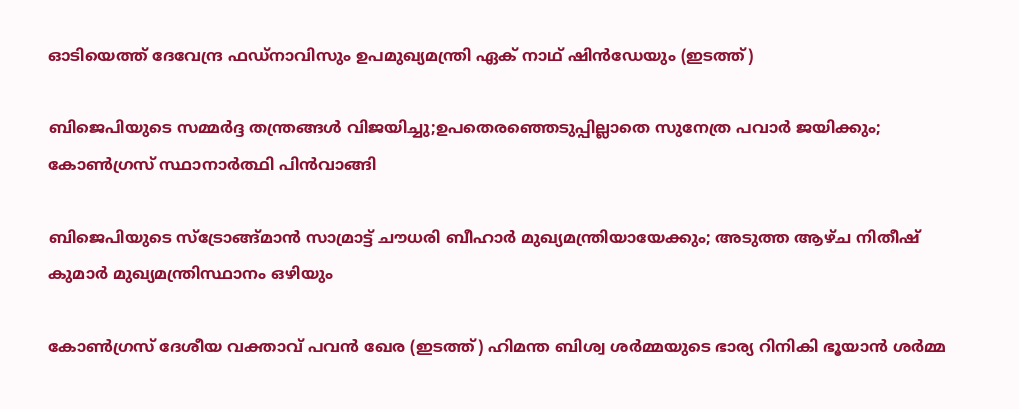ഓടിയെത്ത് ദേവേന്ദ്ര ഫഡ്നാവിസും ഉപമുഖ്യമന്ത്രി ഏക് നാഥ് ഷിന്‍ഡേയും (ഇടത്ത്)

ബിജെപിയുടെ സമ്മര്‍ദ്ദ തന്ത്രങ്ങള്‍ വിജയിച്ചു;ഉപതെരഞ്ഞെടുപ്പില്ലാതെ സുനേത്ര പവാര്‍ ജയിക്കും; കോണ്‍ഗ്രസ് സ്ഥാനാര്‍ത്ഥി പിന്‍വാങ്ങി

ബിജെപിയുടെ സ്ട്രോങ്ങ്മാന്‍ സാമ്രാട്ട് ചൗധരി ബീഹാര്‍ മുഖ്യമന്ത്രിയായേക്കും; അടുത്ത ആഴ്ച നിതീഷ് കുമാര്‍ മുഖ്യമന്ത്രിസ്ഥാനം ഒഴിയും

കോണ്‍ഗ്രസ് ദേശീയ വക്താവ് പവന്‍ ഖേര (ഇടത്ത്) ഹിമന്ത ബിശ്വ ശര്‍മ്മയുടെ ഭാര്യ റിനികി ഭൂയാന്‍ ശര്‍മ്മ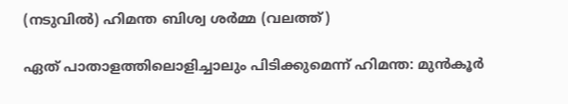(നടുവില്‍) ഹിമന്ത ബിശ്വ ശര്‍മ്മ (വലത്ത്)

ഏത് പാതാളത്തിലൊളിച്ചാലും പിടിക്കുമെന്ന് ഹിമന്ത: മുന്‍കൂര്‍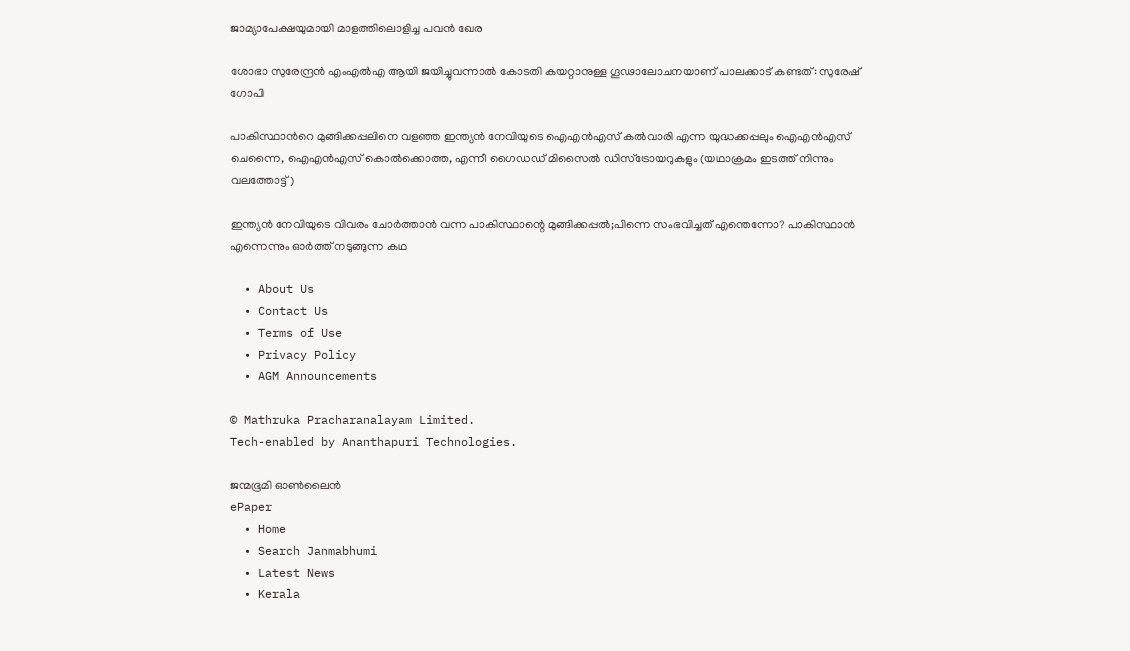ജാമ്യാപേക്ഷയുമായി മാളത്തിലൊളിച്ച പവന്‍ ഖേര

ശോഭാ സുരേന്ദ്രന്‍ എംഎല്‍എ ആയി ജയിച്ചുവന്നാല്‍ കോടതി കയറ്റാനുള്ള ഗൂഢാലോചനയാണ് പാലക്കാട് കണ്ടത്: സുരേഷ് ഗോപി

പാകിസ്ഥാന്‍റെ മുങ്ങിക്കപ്പലിനെ വളഞ്ഞ ഇന്ത്യന്‍ നേവിയുടെ ഐഎന്‍എസ് കല്‍വാരി എന്ന യുദ്ധക്കപ്പലും ഐഎന്‍എസ് ചെന്നൈ, ഐഎന്‍എസ് കൊല്‍ക്കൊത്ത, എന്നീ ഗൈഡഡ് മിസൈല്‍ ഡിസ്ട്രോയറുകളും (യഥാക്രമം ഇടത്ത് നിന്നും വലത്തോട്ട്)

ഇന്ത്യന്‍ നേവിയുടെ വിവരം ചോര്‍ത്താന്‍ വന്ന പാകിസ്ഥാന്റെ മുങ്ങിക്കപ്പല്‍;പിന്നെ സംഭവിച്ചത് എന്തെന്നോ? പാകിസ്ഥാന്‍ എന്നെന്നും ഓര്‍ത്ത് നടുങ്ങുന്ന കഥ

  • About Us
  • Contact Us
  • Terms of Use
  • Privacy Policy
  • AGM Announcements

© Mathruka Pracharanalayam Limited.
Tech-enabled by Ananthapuri Technologies.

ജന്മഭൂമി ഓണ്‍ലൈന്‍
ePaper
  • Home
  • Search Janmabhumi
  • Latest News
  • Kerala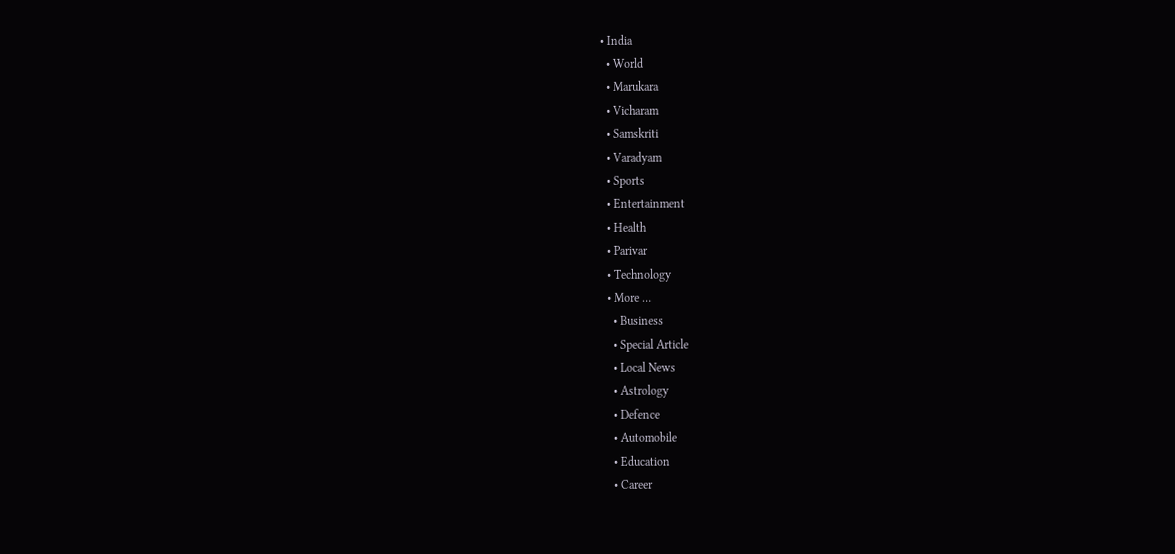• India
  • World
  • Marukara
  • Vicharam
  • Samskriti
  • Varadyam
  • Sports
  • Entertainment
  • Health
  • Parivar
  • Technology
  • More …
    • Business
    • Special Article
    • Local News
    • Astrology
    • Defence
    • Automobile
    • Education
    • Career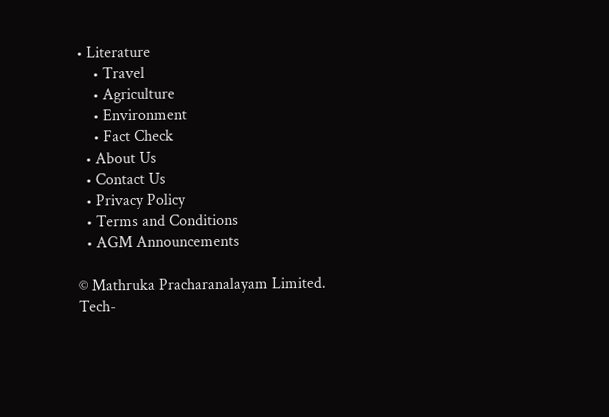• Literature
    • Travel
    • Agriculture
    • Environment
    • Fact Check
  • About Us
  • Contact Us
  • Privacy Policy
  • Terms and Conditions
  • AGM Announcements

© Mathruka Pracharanalayam Limited.
Tech-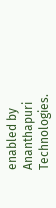enabled by Ananthapuri Technologies.